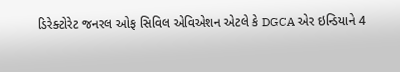ડિરેક્ટોરેટ જનરલ ઓફ સિવિલ એવિએશન એટલે કે DGCA એર ઇન્ડિયાને 4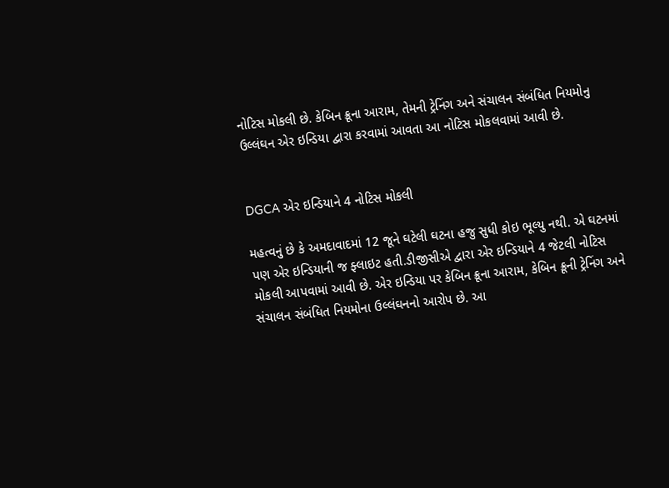નોટિસ મોકલી છે. કેબિન ક્રૂના આરામ, તેમની ટ્રેનિંગ અને સંચાલન સંબંધિત નિયમોનુ ઉલ્લંઘન એર ઇન્ડિયા દ્વારા કરવામાં આવતા આ નોટિસ મોકલવામાં આવી છે.


DGCA એર ઇન્ડિયાને 4 નોટિસ મોકલી

મહત્વનું છે કે અમદાવાદમાં 12 જૂને ઘટેલી ઘટના હજુ સુધી કોઇ ભૂલ્યુ નથી. એ ઘટનમાં પણ એર ઇન્ડિયાની જ ફ્લાઇટ હતી.ડીજીસીએ દ્વારા એર ઇન્ડિયાને 4 જેટલી નોટિસ મોકલી આપવામાં આવી છે. એર ઇન્ડિયા પર કેબિન ક્રૂના આરામ, કેબિન ક્રૂની ટ્રેનિંગ અને સંચાલન સંબંધિત નિયમોના ઉલ્લંઘનનો આરોપ છે. આ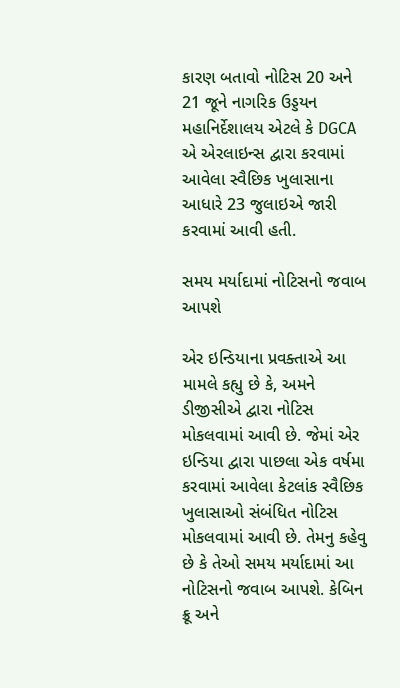કારણ બતાવો નોટિસ 20 અને 21 જૂને નાગરિક ઉડ્ડયન મહાનિર્દેશાલય એટલે કે DGCA એ એરલાઇન્સ દ્વારા કરવામાં આવેલા સ્વૈછિક ખુલાસાના આધારે 23 જુલાઇએ જારી કરવામાં આવી હતી.

સમય મર્યાદામાં નોટિસનો જવાબ આપશે

એર ઇન્ડિયાના પ્રવક્તાએ આ મામલે કહ્યુ છે કે, અમને ડીજીસીએ દ્વારા નોટિસ મોકલવામાં આવી છે. જેમાં એર ઇન્ડિયા દ્વારા પાછલા એક વર્ષમા કરવામાં આવેલા કેટલાંક સ્વૈછિક ખુલાસાઓ સંબંધિત નોટિસ મોકલવામાં આવી છે. તેમનુ કહેવુ છે કે તેઓ સમય મર્યાદામાં આ નોટિસનો જવાબ આપશે. કેબિન ક્રૂ અને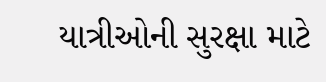યાત્રીઓની સુરક્ષા માટે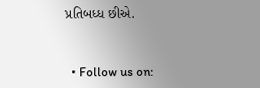પ્રતિબધ્ધ છીએ.


  • Follow us on: